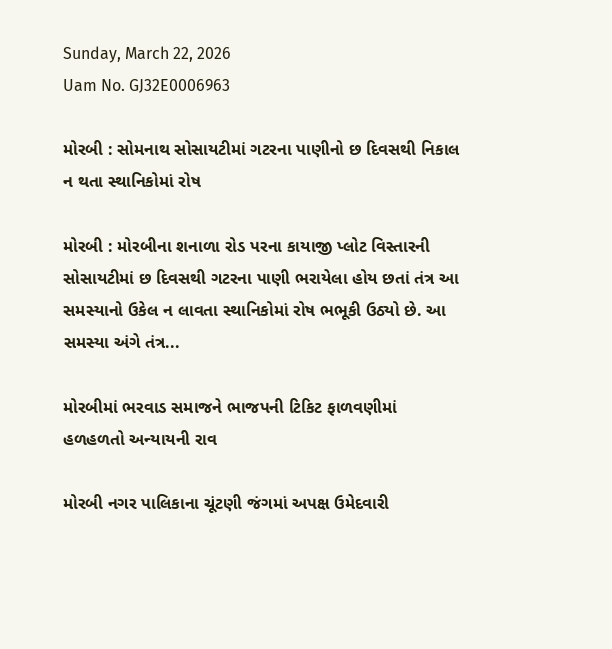Sunday, March 22, 2026
Uam No. GJ32E0006963

મોરબી : સોમનાથ સોસાયટીમાં ગટરના પાણીનો છ દિવસથી નિકાલ ન થતા સ્થાનિકોમાં રોષ

મોરબી : મોરબીના શનાળા રોડ પરના કાયાજી પ્લોટ વિસ્તારની સોસાયટીમાં છ દિવસથી ગટરના પાણી ભરાયેલા હોય છતાં તંત્ર આ સમસ્યાનો ઉકેલ ન લાવતા સ્થાનિકોમાં રોષ ભભૂકી ઉઠ્યો છે. આ સમસ્યા અંગે તંત્ર...

મોરબીમાં ભરવાડ સમાજને ભાજપની ટિકિટ ફાળવણીમાં હળહળતો અન્યાયની રાવ

મોરબી નગર પાલિકાના ચૂંટણી જંગમાં અપક્ષ ઉમેદવારી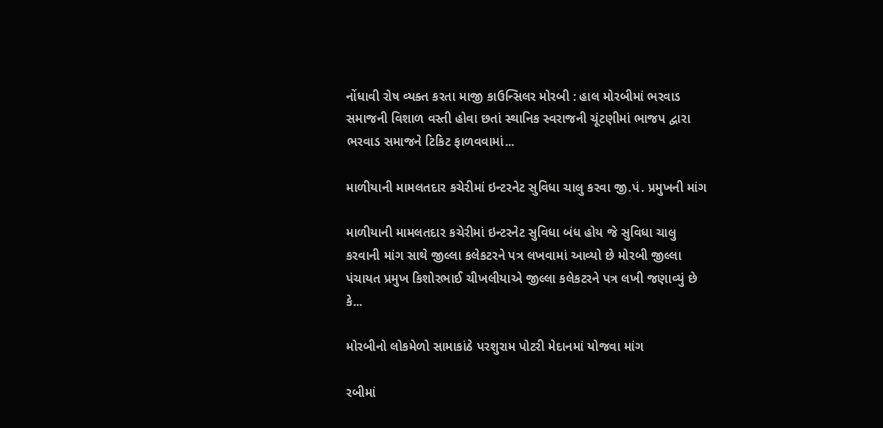નોંધાવી રોષ વ્યક્ત કરતા માજી કાઉન્સિલર મોરબી : હાલ મોરબીમાં ભરવાડ સમાજની વિશાળ વસ્તી હોવા છતાં સ્થાનિક સ્વરાજની ચૂંટણીમાં ભાજપ દ્વારા ભરવાડ સમાજને ટિકિટ ફાળવવામાં...

માળીયાની મામલતદાર કચેરીમાં ઇન્ટરનેટ સુવિધા ચાલુ કરવા જી.પં. પ્રમુખની માંગ

માળીયાની મામલતદાર કચેરીમાં ઇન્ટરનેટ સુવિધા બંધ હોય જે સુવિધા ચાલુ કરવાની માંગ સાથે જીલ્લા કલેકટરને પત્ર લખવામાં આવ્યો છે મોરબી જીલ્લા પંચાયત પ્રમુખ કિશોરભાઈ ચીખલીયાએ જીલ્લા કલેકટરને પત્ર લખી જણાવ્યું છે કે...

મોરબીનો લોકમેળો સામાકાંઠે પરશુરામ પોટરી મેદાનમાં યોજવા માંગ

રબીમાં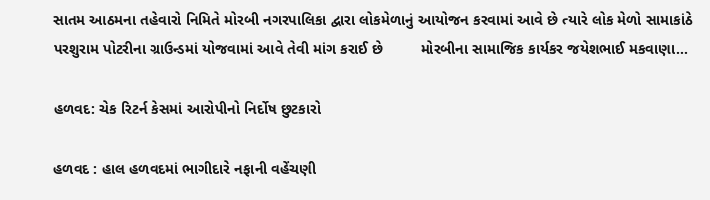સાતમ આઠમના તહેવારો નિમિતે મોરબી નગરપાલિકા દ્વારા લોકમેળાનું આયોજન કરવામાં આવે છે ત્યારે લોક મેળો સામાકાંઠે પરશુરામ પોટરીના ગ્રાઉન્ડમાં યોજવામાં આવે તેવી માંગ કરાઈ છે         મોરબીના સામાજિક કાર્યકર જયેશભાઈ મકવાણા...

હળવદ: ચેક રિટર્ન કેસમાં આરોપીનો નિર્દોષ છુટકારો

હળવદ : હાલ હળવદમાં ભાગીદારે નફાની વહેંચણી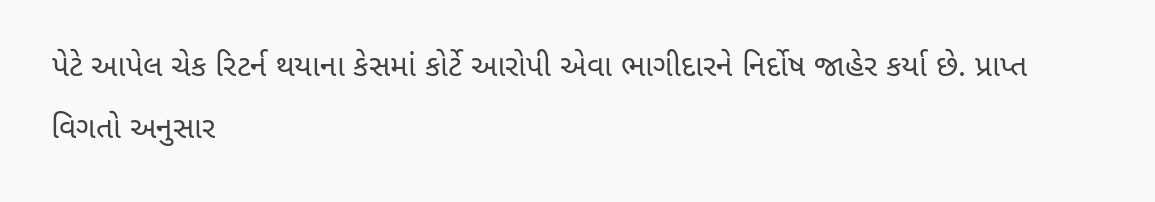પેટે આપેલ ચેક રિટર્ન થયાના કેસમાં કોર્ટે આરોપી એવા ભાગીદારને નિર્દોષ જાહેર કર્યા છે. પ્રાપ્ત વિગતો અનુસાર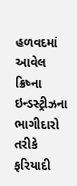હળવદમાં આવેલ ક્રિષ્ના ઇન્ડસ્ટ્રીઝના ભાગીદારો તરીકે ફરિયાદી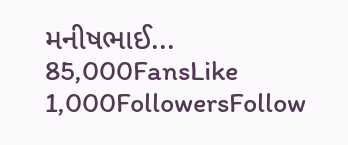મનીષભાઈ...
85,000FansLike
1,000FollowersFollow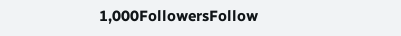1,000FollowersFollow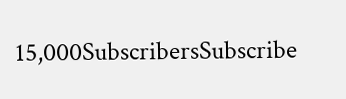15,000SubscribersSubscribe